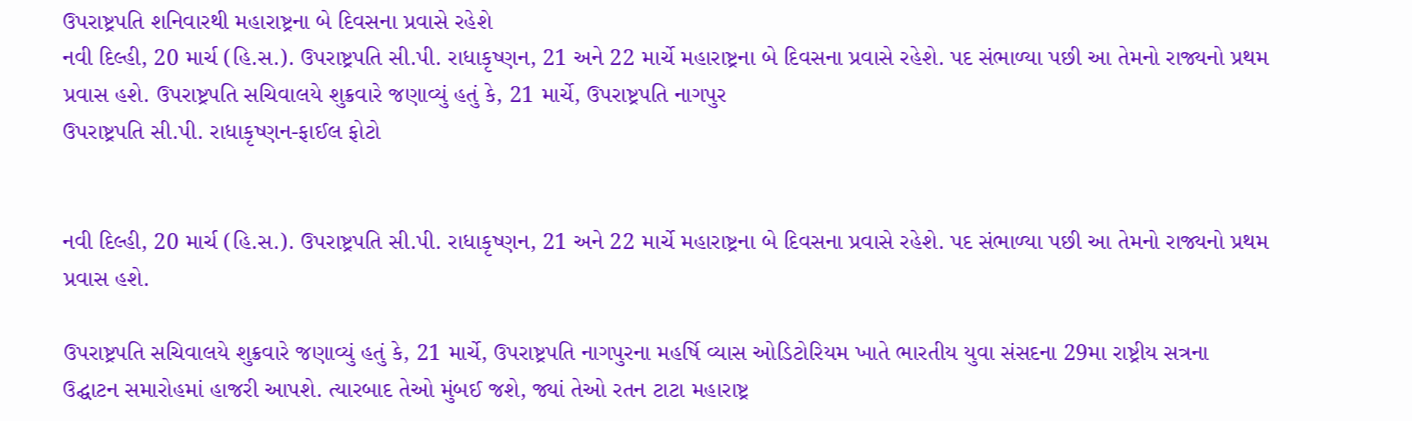ઉપરાષ્ટ્રપતિ શનિવારથી મહારાષ્ટ્રના બે દિવસના પ્રવાસે રહેશે
નવી દિલ્હી, 20 માર્ચ (હિ.સ.). ઉપરાષ્ટ્રપતિ સી.પી. રાધાકૃષ્ણન, 21 અને 22 માર્ચે મહારાષ્ટ્રના બે દિવસના પ્રવાસે રહેશે. પદ સંભાળ્યા પછી આ તેમનો રાજ્યનો પ્રથમ પ્રવાસ હશે. ઉપરાષ્ટ્રપતિ સચિવાલયે શુક્રવારે જણાવ્યું હતું કે, 21 માર્ચે, ઉપરાષ્ટ્રપતિ નાગપુર
ઉપરાષ્ટ્રપતિ સી.પી. રાધાકૃષ્ણન-ફાઈલ ફોટો


નવી દિલ્હી, 20 માર્ચ (હિ.સ.). ઉપરાષ્ટ્રપતિ સી.પી. રાધાકૃષ્ણન, 21 અને 22 માર્ચે મહારાષ્ટ્રના બે દિવસના પ્રવાસે રહેશે. પદ સંભાળ્યા પછી આ તેમનો રાજ્યનો પ્રથમ પ્રવાસ હશે.

ઉપરાષ્ટ્રપતિ સચિવાલયે શુક્રવારે જણાવ્યું હતું કે, 21 માર્ચે, ઉપરાષ્ટ્રપતિ નાગપુરના મહર્ષિ વ્યાસ ઓડિટોરિયમ ખાતે ભારતીય યુવા સંસદના 29મા રાષ્ટ્રીય સત્રના ઉદ્ઘાટન સમારોહમાં હાજરી આપશે. ત્યારબાદ તેઓ મુંબઈ જશે, જ્યાં તેઓ રતન ટાટા મહારાષ્ટ્ર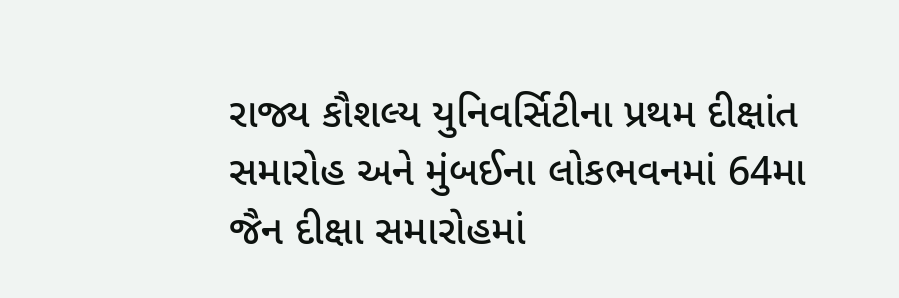રાજ્ય કૌશલ્ય યુનિવર્સિટીના પ્રથમ દીક્ષાંત સમારોહ અને મુંબઈના લોકભવનમાં 64મા જૈન દીક્ષા સમારોહમાં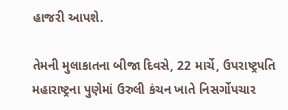હાજરી આપશે.

તેમની મુલાકાતના બીજા દિવસે, 22 માર્ચે, ઉપરાષ્ટ્રપતિ મહારાષ્ટ્રના પુણેમાં ઉરુલી કંચન ખાતે નિસર્ગોપચાર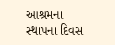આશ્રમના સ્થાપના દિવસ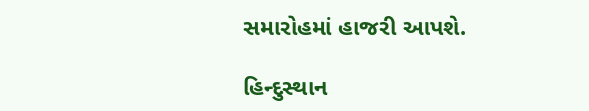સમારોહમાં હાજરી આપશે.

હિન્દુસ્થાન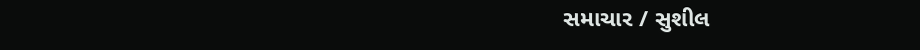સમાચાર / સુશીલ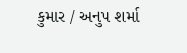કુમાર / અનુપ શર્મા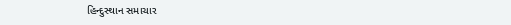હિન્દુસ્થાન સમાચાર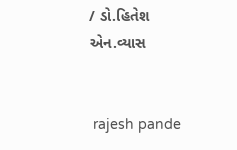/ ડો.હિતેશ એન.વ્યાસ


 rajesh pande